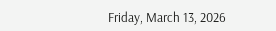Friday, March 13, 2026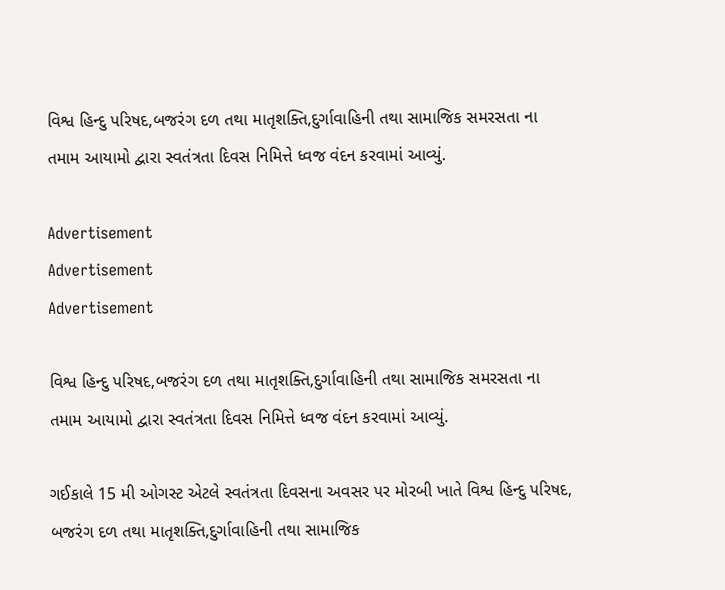વિશ્વ હિન્દુ પરિષદ,બજરંગ દળ તથા માતૃશક્તિ,દુર્ગાવાહિની તથા સામાજિક સમરસતા ના તમામ આયામો દ્વારા સ્વતંત્રતા દિવસ નિમિત્તે ધ્વજ વંદન કરવામાં આવ્યું.

Advertisement
Advertisement
Advertisement

વિશ્વ હિન્દુ પરિષદ,બજરંગ દળ તથા માતૃશક્તિ,દુર્ગાવાહિની તથા સામાજિક સમરસતા ના તમામ આયામો દ્વારા સ્વતંત્રતા દિવસ નિમિત્તે ધ્વજ વંદન કરવામાં આવ્યું.

ગઈકાલે 15 મી ઓગસ્ટ એટલે સ્વતંત્રતા દિવસના અવસર પર મોરબી ખાતે વિશ્વ હિન્દુ પરિષદ, બજરંગ દળ તથા માતૃશક્તિ,દુર્ગાવાહિની તથા સામાજિક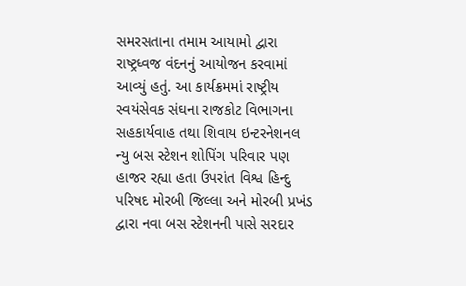સમરસતાના તમામ આયામો દ્વારા રાષ્ટ્રધ્વજ વંદનનું આયોજન કરવામાં આવ્યું હતું. આ કાર્યક્રમમાં રાષ્ટ્રીય સ્વયંસેવક સંઘના રાજકોટ વિભાગના સહકાર્યવાહ તથા શિવાય ઇન્ટરનેશનલ ન્યુ બસ સ્ટેશન શોપિંગ પરિવાર પણ હાજર રહ્યા હતા ઉપરાંત વિશ્વ હિન્દુ પરિષદ મોરબી જિલ્લા અને મોરબી પ્રખંડ દ્વારા નવા બસ સ્ટેશનની પાસે સરદાર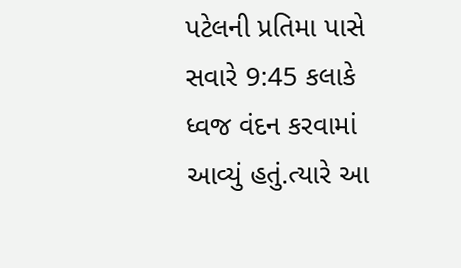પટેલની પ્રતિમા પાસે સવારે 9:45 કલાકે ધ્વજ વંદન કરવામાં આવ્યું હતું.ત્યારે આ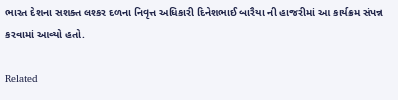ભારત દેશના સશક્ત લશ્કર દળના નિવૃત્ત અધિકારી દિનેશભાઈ બારૈયા ની હાજરીમાં આ કાર્યક્રમ સંપન્ન કરવામાં આવ્યો હતો.

Related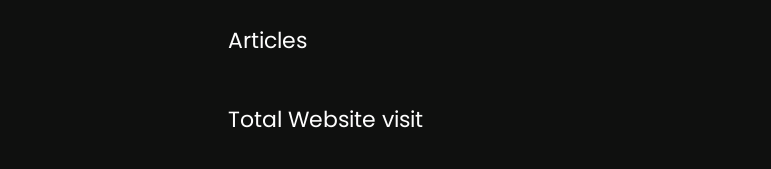Articles

Total Website visit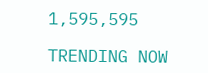1,595,595

TRENDING NOW